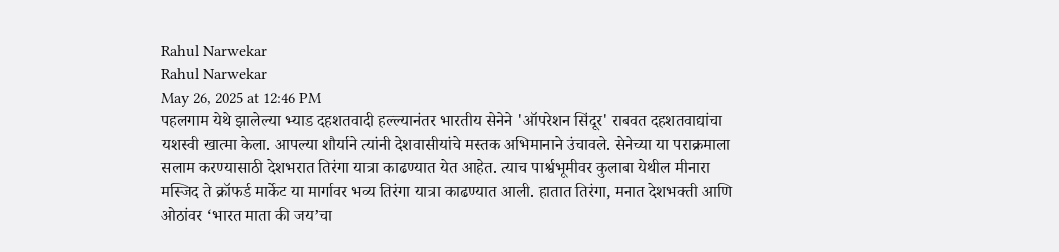Rahul Narwekar
Rahul Narwekar
May 26, 2025 at 12:46 PM
पहलगाम येथे झालेल्या भ्याड दहशतवादी हल्ल्यानंतर भारतीय सेनेने 'ऑपरेशन सिंदूर' राबवत दहशतवाद्यांचा यशस्वी खात्मा केला. आपल्या शौर्याने त्यांनी देशवासीयांचे मस्तक अभिमानाने उंचावले. सेनेच्या या पराक्रमाला सलाम करण्यासाठी देशभरात तिरंगा यात्रा काढण्यात येत आहेत. त्याच पार्श्वभूमीवर कुलाबा येथील मीनारा मस्जिद ते क्रॉफर्ड मार्केट या मार्गावर भव्य तिरंगा यात्रा काढण्यात आली. हातात तिरंगा, मनात देशभक्ती आणि ओठांवर ‘भारत माता की जय’चा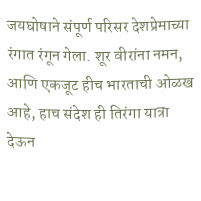जयघोषाने संपूर्ण परिसर देशप्रेमाच्या रंगात रंगून गेला. शूर वीरांना नमन, आणि एकजूट हीच भारताची ओळख आहे, हाच संदेश ही तिरंगा यात्रा देऊन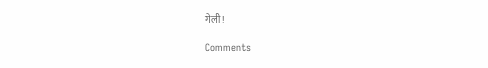गेली!

Comments